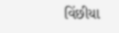વિંછીયા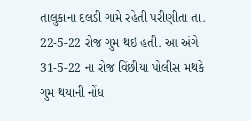તાલુકાના દલડી ગામે રહેતી પરીણીતા તા. 22-5-22 રોજ ગુમ થઇ હતી. આ અંગે 31-5-22 ના રોજ વિંછીયા પોલીસ મથકે ગુમ થયાની નોંધ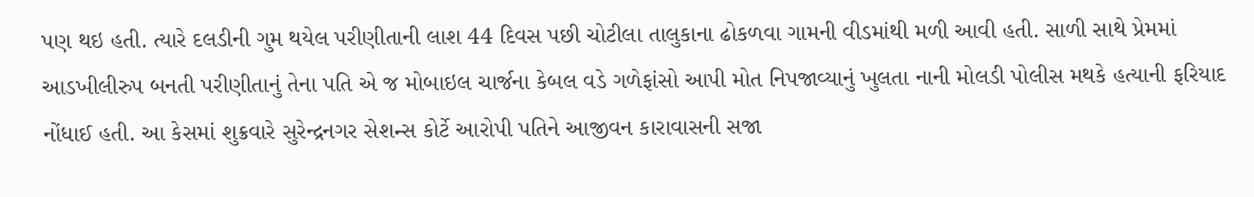પણ થઇ હતી. ત્યારે દલડીની ગુમ થયેલ પરીણીતાની લાશ 44 દિવસ પછી ચોટીલા તાલુકાના ઢોકળવા ગામની વીડમાંથી મળી આવી હતી. સાળી સાથે પ્રેમમાં આડખીલીરુપ બનતી પરીણીતાનું તેના પતિ એ જ મોબાઇલ ચાર્જના કેબલ વડે ગળેફાંસો આપી મોત નિપજાવ્યાનું ખુલતા નાની મોલડી પોલીસ મથકે હત્યાની ફરિયાદ નોંધાઈ હતી. આ કેસમાં શુક્રવારે સુરેન્દ્રનગર સેશન્સ કોર્ટે આરોપી પતિને આજીવન કારાવાસની સજા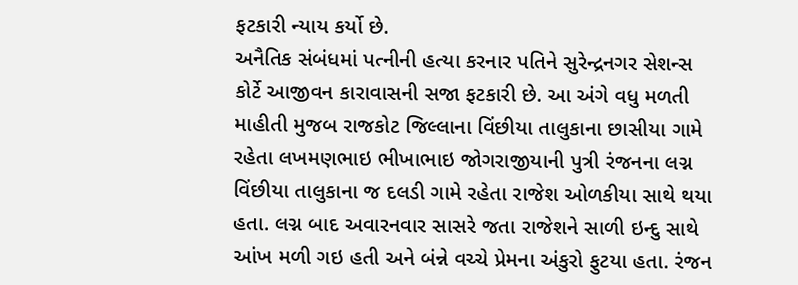ફટકારી ન્યાય કર્યો છે.
અનૈતિક સંબંધમાં પત્નીની હત્યા કરનાર પતિને સુરેન્દ્રનગર સેશન્સ કોર્ટે આજીવન કારાવાસની સજા ફટકારી છે. આ અંગે વધુ મળતી માહીતી મુજબ રાજકોટ જિલ્લાના વિંછીયા તાલુકાના છાસીયા ગામે રહેતા લખમણભાઇ ભીખાભાઇ જોગરાજીયાની પુત્રી રંજનના લગ્ન વિંછીયા તાલુકાના જ દલડી ગામે રહેતા રાજેશ ઓળકીયા સાથે થયા હતા. લગ્ન બાદ અવારનવાર સાસરે જતા રાજેશને સાળી ઇન્દુ સાથે આંખ મળી ગઇ હતી અને બંન્ને વચ્ચે પ્રેમના અંકુરો ફુટયા હતા. રંજન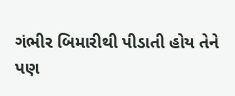ગંભીર બિમારીથી પીડાતી હોય તેને પણ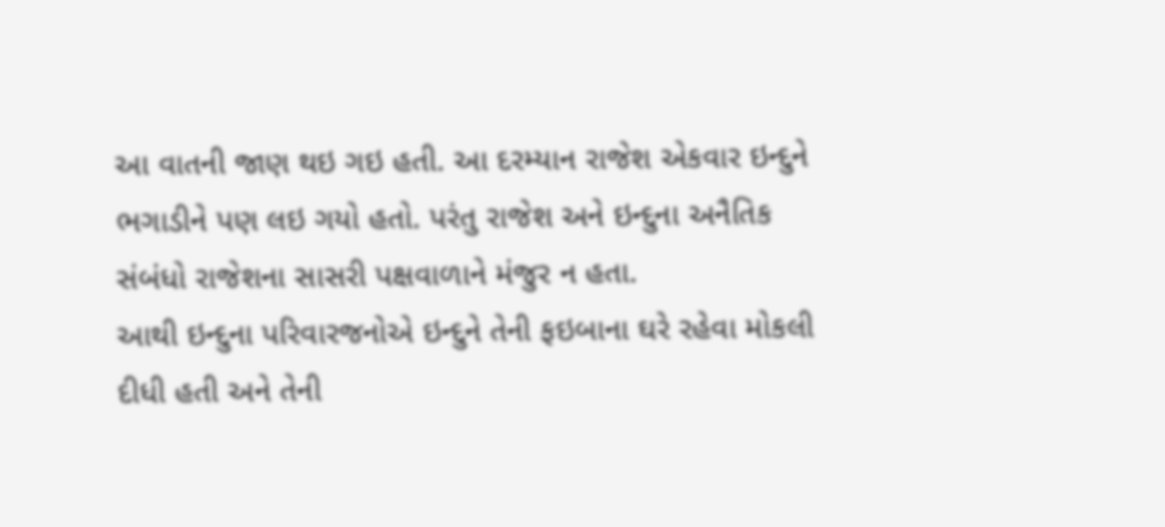આ વાતની જાણ થઇ ગઇ હતી. આ દરમ્યાન રાજેશ એકવાર ઇન્દુને ભગાડીને પણ લઇ ગયો હતો. પરંતુ રાજેશ અને ઇન્દુના અનૈતિક સંબંધો રાજેશના સાસરી પક્ષવાળાને મંજુર ન હતા.
આથી ઇન્દુના પરિવારજનોએ ઇન્દુને તેની ફઇબાના ઘરે રહેવા મોકલી દીધી હતી અને તેની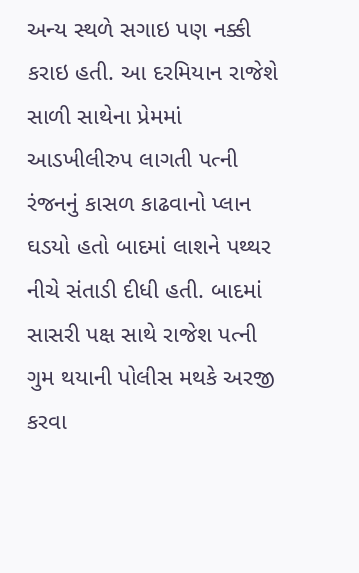અન્ય સ્થળે સગાઇ પણ નક્કી કરાઇ હતી. આ દરમિયાન રાજેશે સાળી સાથેના પ્રેમમાં આડખીલીરુપ લાગતી પત્ની રંજનનું કાસળ કાઢવાનો પ્લાન ઘડયો હતો બાદમાં લાશને પથ્થર નીચે સંતાડી દીધી હતી. બાદમાં સાસરી પક્ષ સાથે રાજેશ પત્ની ગુમ થયાની પોલીસ મથકે અરજી કરવા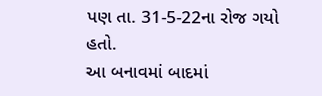પણ તા. 31-5-22ના રોજ ગયો હતો.
આ બનાવમાં બાદમાં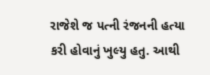રાજેશે જ પત્ની રંજનની હત્યા કરી હોવાનું ખુલ્યુ હતુ. આથી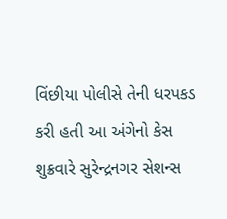વિંછીયા પોલીસે તેની ધરપકડ કરી હતી આ અંગેનો કેસ શુક્રવારે સુરેન્દ્રનગર સેશન્સ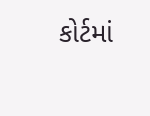કોર્ટમાં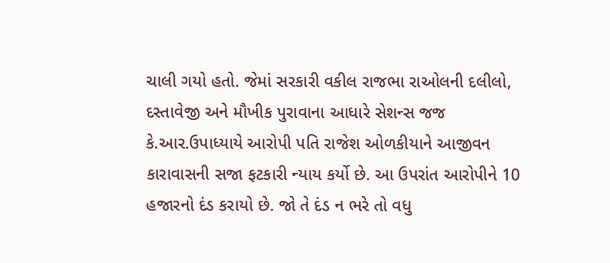ચાલી ગયો હતો. જેમાં સરકારી વકીલ રાજભા રાઓલની દલીલો, દસ્તાવેજી અને મૌખીક પુરાવાના આધારે સેશન્સ જજ કે.આર.ઉપાધ્યાયે આરોપી પતિ રાજેશ ઓળકીયાને આજીવન કારાવાસની સજા ફટકારી ન્યાય કર્યો છે. આ ઉપરાંત આરોપીને 10 હજારનો દંડ કરાયો છે. જો તે દંડ ન ભરે તો વધુ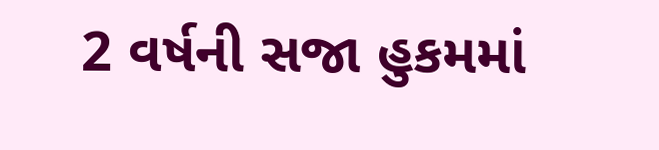2 વર્ષની સજા હુકમમાં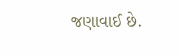જણાવાઈ છે.